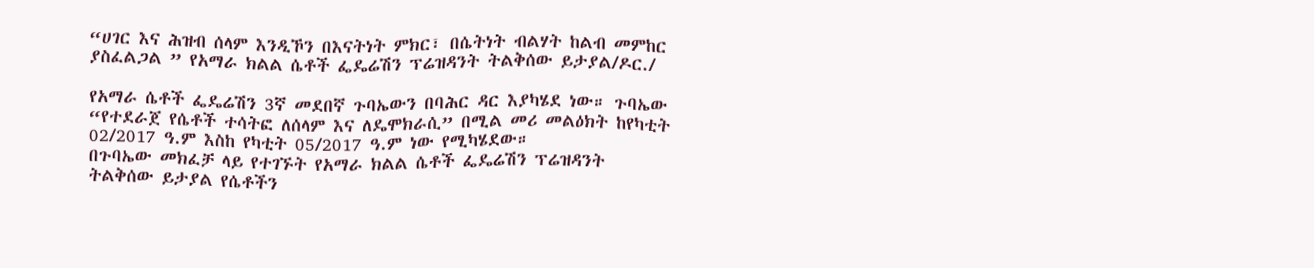“ሀገር እና ሕዝብ ሰላም እንዲኾን በእናትነት ምክር፣ በሴትነት ብልሃት ከልብ መምከር ያስፈልጋል ” የአማራ ክልል ሴቶች ፌዴሬሽን ፕሬዝዳንት ትልቅሰው ይታያል/ዶር./

የአማራ ሴቶች ፌዴሬሽን 3ኛ መደበኛ ጉባኤውን በባሕር ዳር እያካሄደ ነው። ጉባኤው “የተደራጀ የሴቶች ተሳትፎ ለሰላም እና ለዴሞክራሲ” በሚል መሪ መልዕክት ከየካቲት 02/2017 ዓ.ም እስከ የካቲት 05/2017 ዓ.ም ነው የሚካሄደው።
በጉባኤው መክፈቻ ላይ የተገኙት የአማራ ክልል ሴቶች ፌዴሬሽን ፕሬዝዳንት ትልቅሰው ይታያል የሴቶችን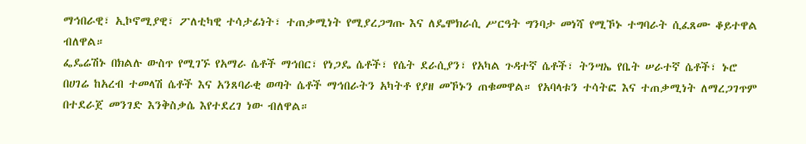ማኅበራዊ፣ ኢኮኖሚያዊ፣ ፖለቲካዊ ተሳታፊነት፣ ተጠቃሚነት የሚያረጋግጡ እና ለዴሞክራሲ ሥርዓት ግንባታ መነሻ የሚኾኑ ተግባራት ሲፈጸሙ ቆይተዋል ብለዋል።
ፌዴሬሽኑ በክልሉ ውስጥ የሚገኙ የአማራ ሴቶች ማኅበር፣ የነጋዴ ሴቶች፣ የሴት ደራሲያን፣ የአካል ጉዳተኛ ሴቶች፣ ትንሣኤ የቤት ሠራተኛ ሴቶች፣ ኑሮ በሀገሬ ከአረብ ተመላሽ ሴቶች እና አንጸባራቂ ወጣት ሴቶች ማኅበራትን አካትቶ የያዘ መኾኑን ጠቁመዋል። የአባላቱን ተሳትፎ እና ተጠቃሚነት ለማረጋገጥም በተደራጀ መንገድ እንቅስቃሴ እየተደረገ ነው ብለዋል።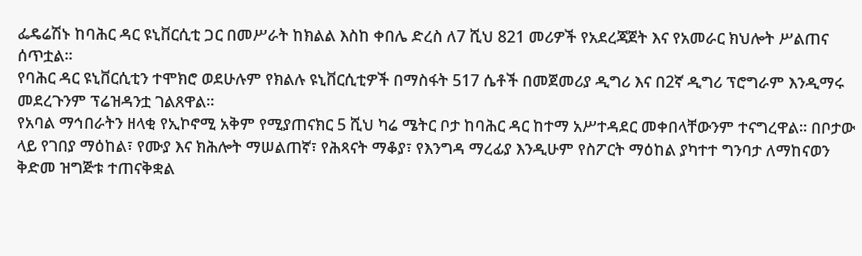ፌዴሬሽኑ ከባሕር ዳር ዩኒቨርሲቲ ጋር በመሥራት ከክልል እስከ ቀበሌ ድረስ ለ7 ሺህ 821 መሪዎች የአደረጃጀት እና የአመራር ክህሎት ሥልጠና ሰጥቷል።
የባሕር ዳር ዩኒቨርሲቲን ተሞክሮ ወደሁሉም የክልሉ ዩኒቨርሲቲዎች በማስፋት 517 ሴቶች በመጀመሪያ ዲግሪ እና በ2ኛ ዲግሪ ፕሮግራም እንዲማሩ መደረጉንም ፕሬዝዳንቷ ገልጸዋል።
የአባል ማኅበራትን ዘላቂ የኢኮኖሚ አቅም የሚያጠናክር 5 ሺህ ካሬ ሜትር ቦታ ከባሕር ዳር ከተማ አሥተዳደር መቀበላቸውንም ተናግረዋል። በቦታው ላይ የገበያ ማዕከል፣ የሙያ እና ክሕሎት ማሠልጠኛ፣ የሕጻናት ማቆያ፣ የእንግዳ ማረፊያ እንዲሁም የስፖርት ማዕከል ያካተተ ግንባታ ለማከናወን ቅድመ ዝግጅቱ ተጠናቅቋል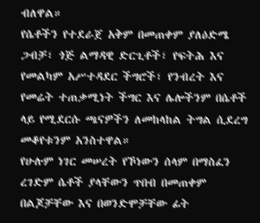ብለዋል።
የሴቶችን የተደራጀ አቅም በመጠቀም ያለዕድሜ ጋብቻ፣ ጎጅ ልማዳዊ ድርጊቶች፣ የፍትሕ እና የመልካም አሥተዳደር ችግሮች፣ የንብረት እና የመሬት ተጠቃሚነት ችግር እና ሌሎችንም በሴቶች ላይ የሚደርሱ ጫናዎችን ለመከላከል ትግል ሲደረግ መቆየቱንም አንስተዋል።
የሁሉም ነገር መሠረት የኾነውን ሰላም በማስፈን ረገድም ሴቶች ያላቸውን ጥበብ በመጠቀም በልጆቻቸው እና በወንድሞቻቸው ፊት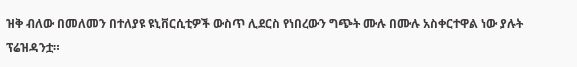ዝቅ ብለው በመለመን በተለያዩ ዩኒቨርሲቲዎች ውስጥ ሊደርስ የነበረውን ግጭት ሙሉ በሙሉ አስቀርተዋል ነው ያሉት ፕሬዝዳንቷ።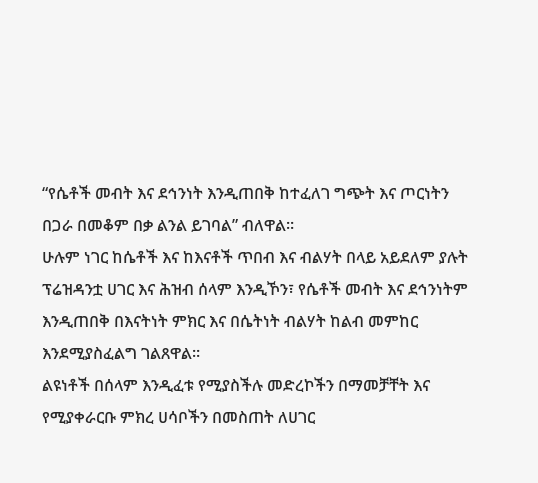“የሴቶች መብት እና ደኅንነት እንዲጠበቅ ከተፈለገ ግጭት እና ጦርነትን በጋራ በመቆም በቃ ልንል ይገባል” ብለዋል።
ሁሉም ነገር ከሴቶች እና ከእናቶች ጥበብ እና ብልሃት በላይ አይደለም ያሉት ፕሬዝዳንቷ ሀገር እና ሕዝብ ሰላም እንዲኾን፣ የሴቶች መብት እና ደኅንነትም እንዲጠበቅ በእናትነት ምክር እና በሴትነት ብልሃት ከልብ መምከር እንደሚያስፈልግ ገልጸዋል።
ልዩነቶች በሰላም እንዲፈቱ የሚያስችሉ መድረኮችን በማመቻቸት እና የሚያቀራርቡ ምክረ ሀሳቦችን በመስጠት ለሀገር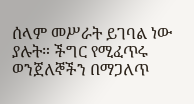ሰላም መሥራት ይገባል ነው ያሉት። ችግር የሚፈጥሩ ወንጀለኞችን በማጋለጥ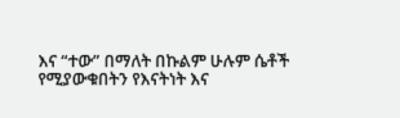እና “ተው” በማለት በኩልም ሁሉም ሴቶች የሚያውቁበትን የእናትነት እና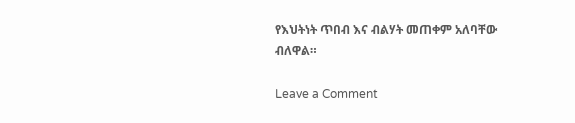የእህትነት ጥበብ እና ብልሃት መጠቀም አለባቸው ብለዋል።

Leave a Comment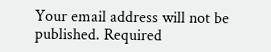Your email address will not be published. Required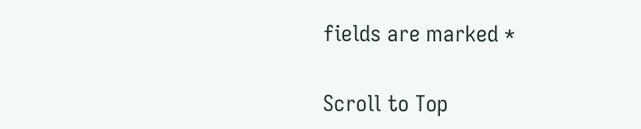fields are marked *

Scroll to Top